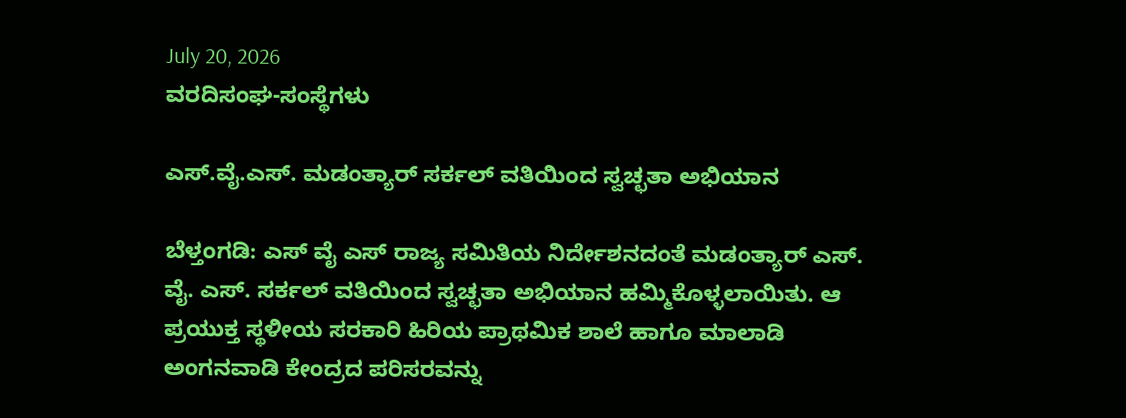July 20, 2026
ವರದಿಸಂಘ-ಸಂಸ್ಥೆಗಳು

ಎಸ್.ವೈ.ಎಸ್. ಮಡಂತ್ಯಾರ್ ಸರ್ಕಲ್ ವತಿಯಿಂದ ಸ್ವಚ್ಛತಾ ಅಭಿಯಾನ

ಬೆಳ್ತಂಗಡಿ: ಎಸ್ ವೈ ಎಸ್ ರಾಜ್ಯ ಸಮಿತಿಯ ನಿರ್ದೇಶನದಂತೆ ಮಡಂತ್ಯಾರ್ ಎಸ್. ವೈ. ಎಸ್. ಸರ್ಕಲ್ ವತಿಯಿಂದ ಸ್ವಚ್ಛತಾ ಅಭಿಯಾನ ಹಮ್ಮಿಕೊಳ್ಳಲಾಯಿತು. ಆ ಪ್ರಯುಕ್ತ ಸ್ಥಳೀಯ ಸರಕಾರಿ ಹಿರಿಯ ಪ್ರಾಥಮಿಕ ಶಾಲೆ ಹಾಗೂ ಮಾಲಾಡಿ ಅಂಗನವಾಡಿ ಕೇಂದ್ರದ ಪರಿಸರವನ್ನು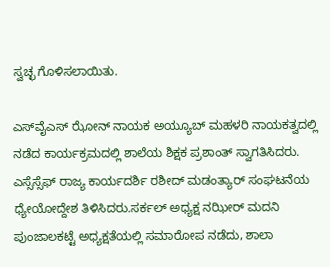ಸ್ವಚ್ಛ ಗೊಳಿಸಲಾಯಿತು.

ಎಸ್‌ವೈಎಸ್ ಝೋನ್ ನಾಯಕ ಅಯ್ಯೂಬ್ ಮಹಳರಿ ನಾಯಕತ್ವದಲ್ಲಿ ನಡೆದ ಕಾರ್ಯಕ್ರಮದಲ್ಲಿ ಶಾಲೆಯ ಶಿಕ್ಷಕ ಪ್ರಶಾಂತ್ ಸ್ವಾಗತಿಸಿದರು. ಎಸ್ಸೆಸ್ಸೆಫ್ ರಾಜ್ಯ ಕಾರ್ಯದರ್ಶಿ ರಶೀದ್ ಮಡಂತ್ಯಾರ್ ಸಂಘಟನೆಯ ಧ್ಯೇಯೋದ್ದೇಶ ತಿಳಿಸಿದರು.ಸರ್ಕಲ್ ಅಧ್ಯಕ್ಷ ನಝೀರ್ ಮದನಿ ಪುಂಜಾಲಕಟ್ಟೆ ಅಧ್ಯಕ್ಷತೆಯಲ್ಲಿ ಸಮಾರೋಪ ನಡೆದು, ಶಾಲಾ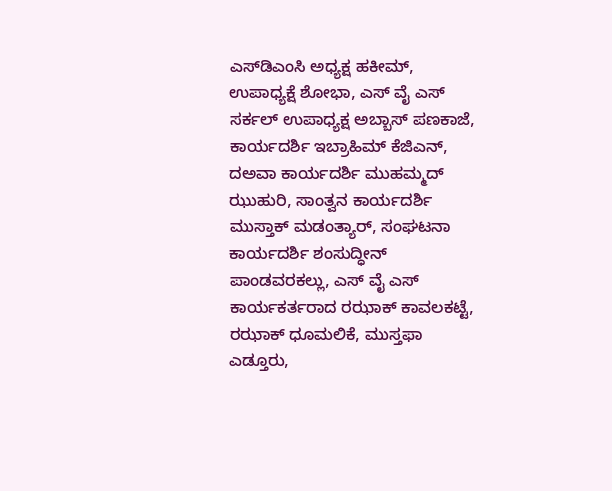ಎಸ್‌ಡಿ‌ಎಂಸಿ ಅಧ್ಯಕ್ಷ ಹಕೀಮ್, ಉಪಾಧ್ಯಕ್ಷೆ ಶೋಭಾ, ಎಸ್ ವೈ ಎಸ್ ಸರ್ಕಲ್ ಉಪಾಧ್ಯಕ್ಷ ಅಬ್ಬಾಸ್ ಪಣಕಾಜೆ, ಕಾರ್ಯದರ್ಶಿ ಇಬ್ರಾಹಿಮ್ ಕೆಜಿಎನ್, ದ‌ಅವಾ ಕಾರ್ಯದರ್ಶಿ ಮುಹಮ್ಮದ್ ಝುಹುರಿ, ಸಾಂತ್ವನ ಕಾರ್ಯದರ್ಶಿ ಮುಸ್ತಾಕ್ ಮಡಂತ್ಯಾರ್, ಸಂಘಟನಾ ಕಾರ್ಯದರ್ಶಿ ಶಂಸುದ್ಧೀನ್ ಪಾಂಡವರಕಲ್ಲು, ಎಸ್ ವೈ ಎಸ್ ಕಾರ್ಯಕರ್ತರಾದ ರಝಾಕ್ ಕಾವಲಕಟ್ಟೆ, ರಝಾಕ್ ಧೂಮಲಿಕೆ, ಮುಸ್ತಫಾ ಎಡ್ತೂರು,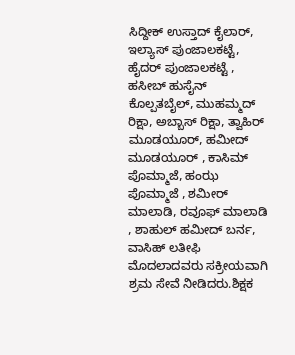ಸಿದ್ದೀಕ್ ಉಸ್ತಾದ್ ಕೈಲಾರ್, ಇಲ್ಯಾಸ್ ಪುಂಜಾಲಕಟ್ಟೆ, ಹೈದರ್ ಪುಂಜಾಲಕಟ್ಟೆ , ಹಸೀಬ್ ಹುಸೈನ್ ಕೊಲ್ಪತಬೈಲ್, ಮುಹಮ್ಮದ್ ರಿಕ್ಷಾ, ಅಬ್ಬಾಸ್ ರಿಕ್ಷಾ, ತ್ವಾಹಿರ್ ಮೂಡಯೂರ್, ಹಮೀದ್ ಮೂಡಯೂರ್ , ಕಾಸಿಮ್ ಪೊಮ್ಮಾಜೆ, ಹಂಝ ಪೊಮ್ಮಾಜೆ , ಶಮೀರ್ ಮಾಲಾಡಿ, ರವೂಫ್ ಮಾಲಾಡಿ , ಶಾಹುಲ್ ಹಮೀದ್ ಬರ್ನ, ವಾಸಿಹ್ ಲತೀಫಿ ಮೊದಲಾದವರು ಸಕ್ರೀಯವಾಗಿ ಶ್ರಮ ಸೇವೆ ನೀಡಿದರು.ಶಿಕ್ಷಕ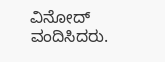ವಿನೋದ್ ವಂದಿಸಿದರು.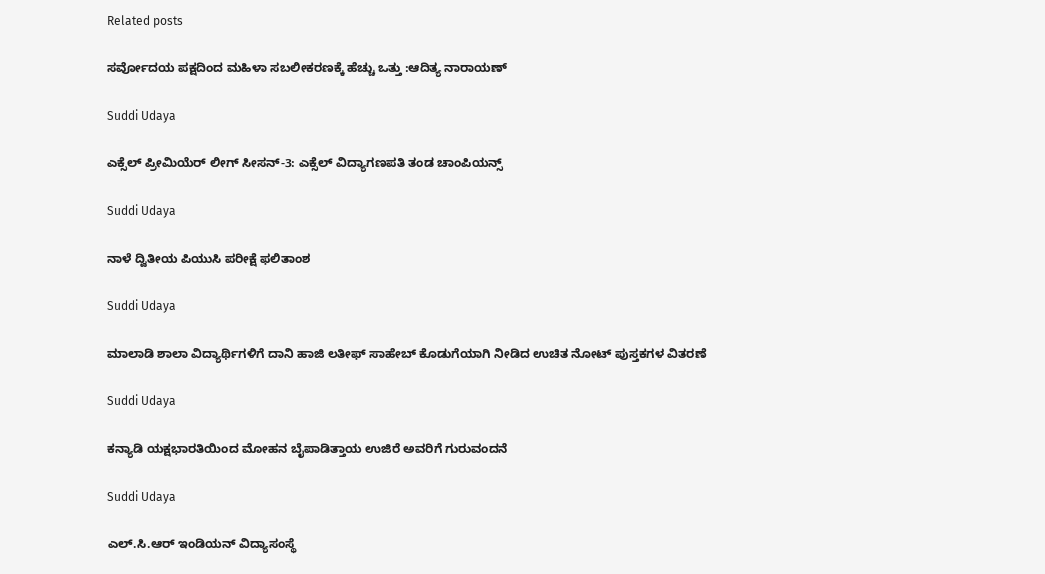Related posts

ಸರ್ವೋದಯ ಪಕ್ಷದಿಂದ ಮಹಿಳಾ ಸಬಲೀಕರಣಕ್ಕೆ ಹೆಚ್ಚು ಒತ್ತು :ಆದಿತ್ಯ ನಾರಾಯಣ್

Suddi Udaya

ಎಕ್ಸೆಲ್ ಪ್ರೀಮಿಯೆರ್ ಲೀಗ್ ಸೀಸನ್-3: ಎಕ್ಸೆಲ್ ವಿದ್ಯಾಗಣಪತಿ ತಂಡ ಚಾಂಪಿಯನ್ಸ್

Suddi Udaya

ನಾಳೆ ದ್ವಿತೀಯ ಪಿಯುಸಿ ಪರೀಕ್ಷೆ ಫಲಿತಾಂಶ

Suddi Udaya

ಮಾಲಾಡಿ ಶಾಲಾ ವಿದ್ಯಾರ್ಥಿಗಳಿಗೆ ದಾನಿ ಹಾಜಿ ಲತೀಫ್ ಸಾಹೇಬ್‌ ಕೊಡುಗೆಯಾಗಿ ನೀಡಿದ ಉಚಿತ ನೋಟ್ ಪುಸ್ತಕಗಳ ವಿತರಣೆ

Suddi Udaya

ಕನ್ಯಾಡಿ ಯಕ್ಷಭಾರತಿಯಿಂದ ಮೋಹನ ಬೈಪಾಡಿತ್ತಾಯ ಉಜಿರೆ ಅವರಿಗೆ ಗುರುವಂದನೆ

Suddi Udaya

ಎಲ್.ಸಿ.ಆರ್ ಇಂಡಿಯನ್ ವಿದ್ಯಾಸಂಸ್ಥೆ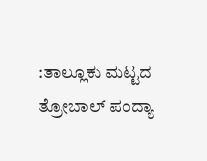:ತಾಲ್ಲೂಕು ಮಟ್ಟದ ತ್ರೋಬಾಲ್ ಪಂದ್ಯಾ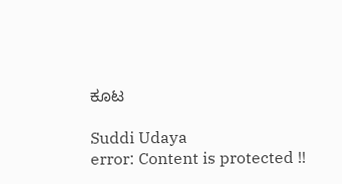ಕೂಟ

Suddi Udaya
error: Content is protected !!